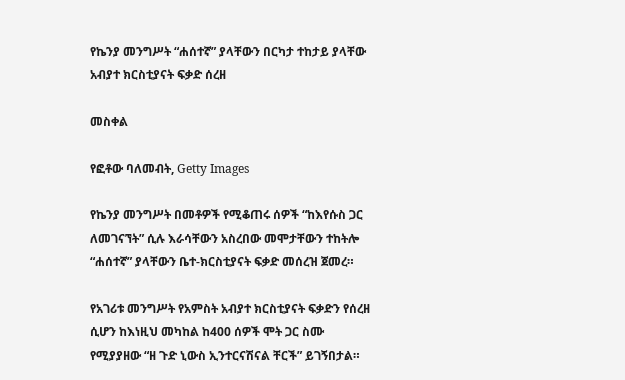የኬንያ መንግሥት “ሐሰተኛ” ያላቸውን በርካታ ተከታይ ያላቸው አብያተ ክርስቲያናት ፍቃድ ሰረዘ

መስቀል

የፎቶው ባለመብት, Getty Images

የኬንያ መንግሥት በመቶዎች የሚቆጠሩ ሰዎች “ከእየሱስ ጋር ለመገናኘት” ሲሉ እራሳቸውን አስረበው መሞታቸውን ተከትሎ “ሐሰተኛ” ያላቸውን ቤተ-ክርስቲያናት ፍቃድ መሰረዝ ጀመረ።

የአገሪቱ መንግሥት የአምስት አብያተ ክርስቲያናት ፍቃድን የሰረዘ ሲሆን ከእነዚህ መካከል ከ400 ሰዎች ሞት ጋር ስሙ የሚያያዘው “ዘ ጉድ ኒውስ ኢንተርናሽናል ቸርች” ይገኝበታል።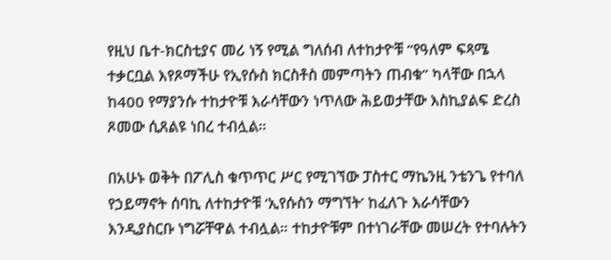የዚህ ቤተ-ክርስቲያና መሪ ነኝ የሚል ግለሰብ ለተከታዮቹ “የዓለም ፍጻሜ ተቃርቧል እየጾማችሁ የኢየሱስ ክርስቶስ መምጣትን ጠብቁ” ካላቸው በኋላ ከ400 የማያንሱ ተከታዮቹ እራሳቸውን ነጥለው ሕይወታቸው እስኪያልፍ ድረስ ጾመው ሲጸልዩ ነበረ ተብሏል።

በአሁኑ ወቅት በፖሊስ ቁጥጥር ሥር የሚገኘው ፓስተር ማኬንዚ ንቴንጌ የተባለ የኃይማኖት ሰባኪ ለተከታዮቹ ‘ኢየሱስን ማግኘት’ ከፈለጉ እራሳቸውን እንዲያስርቡ ነግሯቸዋል ተብሏል። ተከታዮቹም በተነገራቸው መሠረት የተባሉትን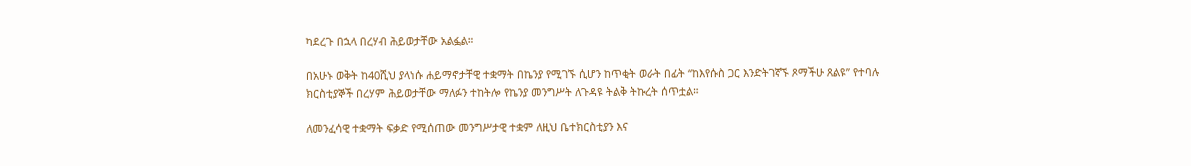ካደረጉ በኋላ በረሃብ ሕይወታቸው አልፏል።

በአሁኑ ወቅት ከ40ሺህ ያላነሱ ሐይማኖታቸዊ ተቋማት በኬንያ የሚገኙ ሲሆን ከጥቂት ወራት በፊት “ከእየሱስ ጋር እንድትገኛኙ ጾማችሁ ጸልዩ” የተባሉ ክርስቲያኞች በረሃም ሕይወታቸው ማለፉን ተከትሎ የኬንያ መንግሥት ለጉዳዩ ትልቅ ትኩረት ሰጥቷል።

ለመንፈሳዊ ተቋማት ፍቃድ የሚሰጠው መንግሥታዊ ተቋም ለዚህ ቤተክርስቲያን እና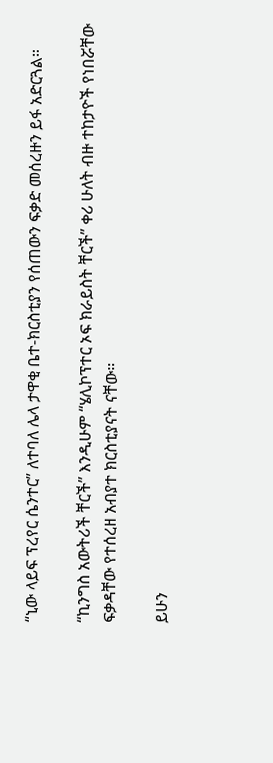“ኒው ላይፍ ፕረየር ሴንተር” ለተባለ ሌላ ታዋቂ ቤተ-ክርስቲያን የሰጠውን ፍቃድ መሰረዙን ይፋ አድርጓል።

“ኪንግስ አውትሪች ቸርች” እንዲሁም “ሄሊኮፕተር ኦፍ ክራይስት ቸርች” ቀሪ ሁለት ብዙ ተከታዮች የነበሯቸው ፍቃዳቸው የተሰረዘ አብያተ ክርስቲያናት ናቸው።

ይሁን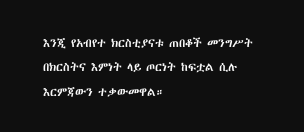እንጂ የአብየተ ክርስቲያናቱ ጠበቆች መንግሥት በክርስትና እምነት ላይ ጦርነት ከፍቷል ሲሉ እርምጃውን ተቃውመዋል።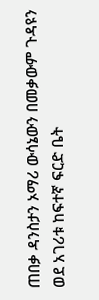ጠበቃ ዳንስታን ኦማሪ ውሳኔውን በመቃውም ጉዳዩን ወደ አገሪቱ ከፍተኛ ፍርድ ቤት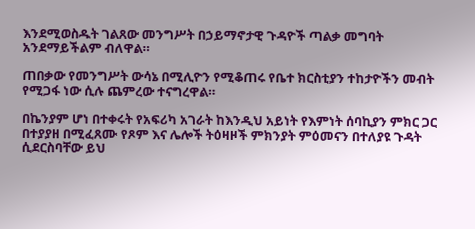እንደሚወስዱት ገልጸው መንግሥት በኃይማኖታዊ ጉዳዮች ጣልቃ መግባት አንደማይችልም ብለዋል።

ጠበቃው የመንግሥት ውሳኔ በሚሊዮን የሚቆጠሩ የቤተ ክርስቲያን ተከታዮችን መብት የሚጋፋ ነው ሲሉ ጨምረው ተናግረዋል።

በኬንያም ሆነ በተቀሩት የአፍሪካ አገራት ከእንዲህ አይነት የእምነት ሰባኪያን ምክር ጋር በተያያዘ በሚፈጸሙ የጾም እና ሌሎች ትዕዛዞች ምክንያት ምዕመናን በተለያዩ ጉዳት ሲደርስባቸው ይህ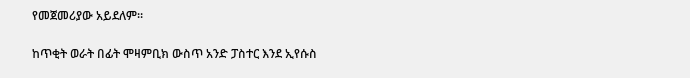የመጀመሪያው አይደለም።

ከጥቂት ወራት በፊት ሞዛምቢክ ውስጥ አንድ ፓስተር እንደ ኢየሱስ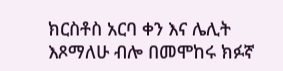ክርስቶስ አርባ ቀን እና ሌሊት እጾማለሁ ብሎ በመሞከሩ ክፉኛ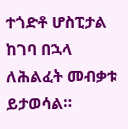ተጎድቶ ሆስፒታል ከገባ በኋላ ለሕልፈት መብቃቱ ይታወሳል።